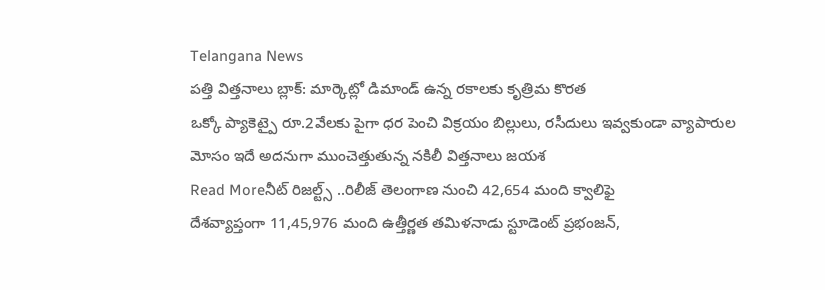Telangana News
పత్తి విత్తనాలు బ్లాక్: మార్కెట్లో డిమాండ్ ఉన్న రకాలకు కృత్రిమ కొరత
ఒక్కో ప్యాకెట్పై రూ.2వేలకు పైగా ధర పెంచి విక్రయం బిల్లులు, రసీదులు ఇవ్వకుండా వ్యాపారుల మోసం ఇదే అదనుగా ముంచెత్తుతున్న నకిలీ విత్తనాలు జయశ
Read Moreనీట్ రిజల్ట్స్ ..రిలీజ్ తెలంగాణ నుంచి 42,654 మంది క్వాలిఫై
దేశవ్యాప్తంగా 11,45,976 మంది ఉత్తీర్ణత తమిళనాడు స్టూడెంట్ ప్రభంజన్,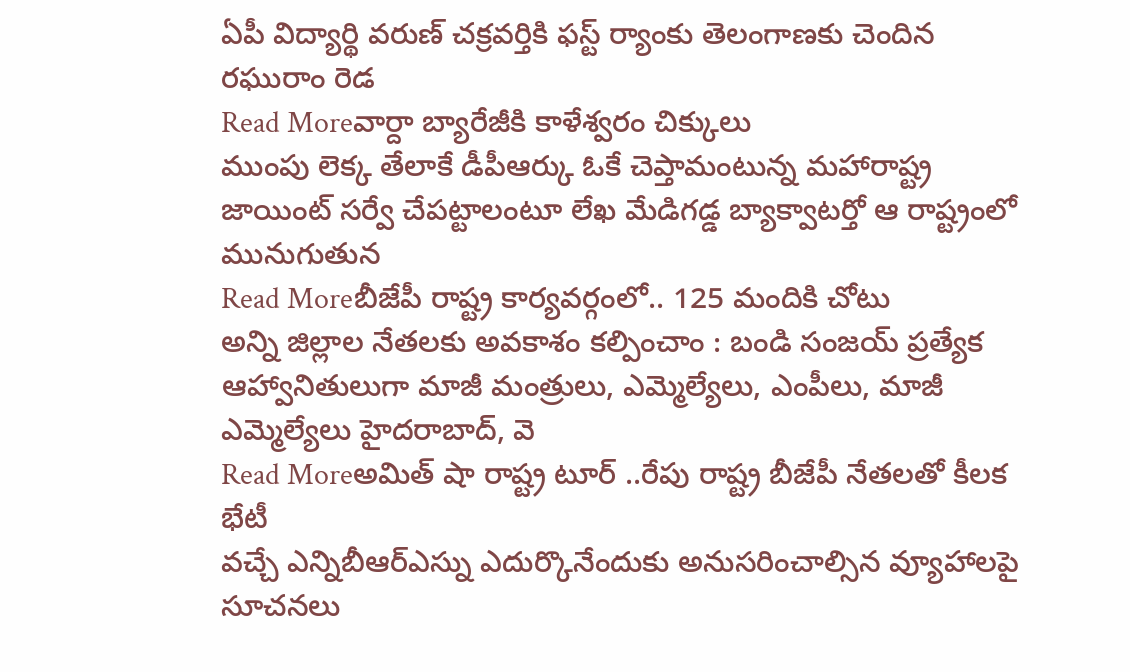ఏపీ విద్యార్థి వరుణ్ చక్రవర్తికి ఫస్ట్ ర్యాంకు తెలంగాణకు చెందిన రఘురాం రెడ
Read Moreవార్దా బ్యారేజీకి కాళేశ్వరం చిక్కులు
ముంపు లెక్క తేలాకే డీపీఆర్కు ఓకే చెప్తామంటున్న మహారాష్ట్ర జాయింట్ సర్వే చేపట్టాలంటూ లేఖ మేడిగడ్డ బ్యాక్వాటర్తో ఆ రాష్ట్రంలో మునుగుతున
Read Moreబీజేపీ రాష్ట్ర కార్యవర్గంలో.. 125 మందికి చోటు
అన్ని జిల్లాల నేతలకు అవకాశం కల్పించాం : బండి సంజయ్ ప్రత్యేక ఆహ్వానితులుగా మాజీ మంత్రులు, ఎమ్మెల్యేలు, ఎంపీలు, మాజీ ఎమ్మెల్యేలు హైదరాబాద్, వె
Read Moreఅమిత్ షా రాష్ట్ర టూర్ ..రేపు రాష్ట్ర బీజేపీ నేతలతో కీలక భేటీ
వచ్చే ఎన్నిబీఆర్ఎస్ను ఎదుర్కొనేందుకు అనుసరించాల్సిన వ్యూహాలపై సూచనలు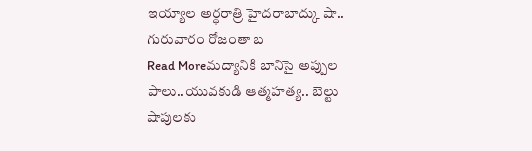ఇయ్యాల అర్ధరాత్రి హైదరాబాద్కు షా.. గురువారం రోజంతా బ
Read Moreమద్యానికి బానిసై అప్పుల పాలు..యువకుడి ఆత్మహత్య.. బెల్టు షాపులకు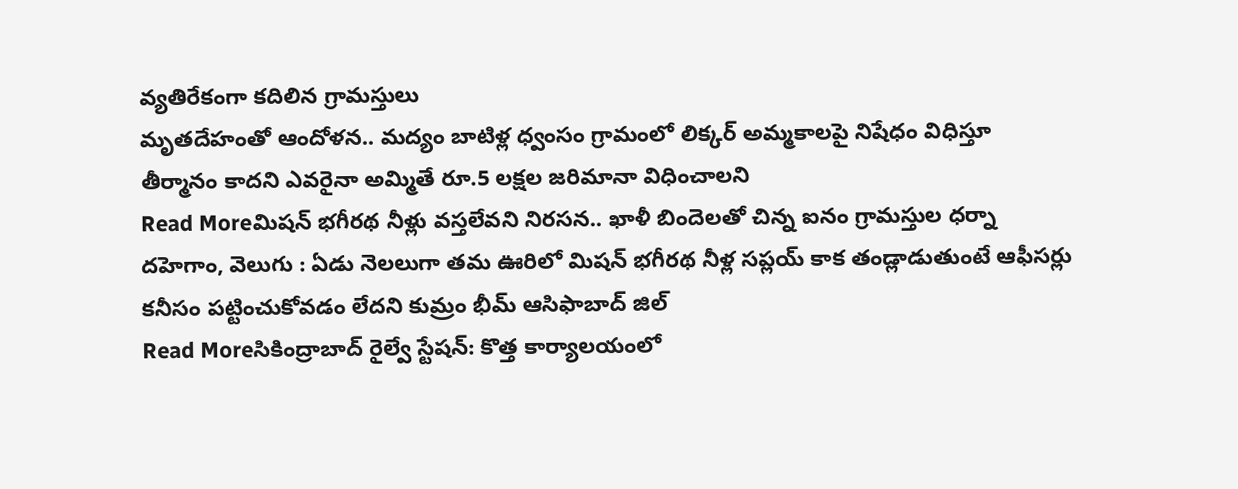వ్యతిరేకంగా కదిలిన గ్రామస్తులు
మృతదేహంతో ఆందోళన.. మద్యం బాటిళ్ల ధ్వంసం గ్రామంలో లిక్కర్ అమ్మకాలపై నిషేధం విధిస్తూ తీర్మానం కాదని ఎవరైనా అమ్మితే రూ.5 లక్షల జరిమానా విధించాలని
Read Moreమిషన్ భగీరథ నీళ్లు వస్తలేవని నిరసన.. ఖాళీ బిందెలతో చిన్న ఐనం గ్రామస్తుల ధర్నా
దహెగాం, వెలుగు : ఏడు నెలలుగా తమ ఊరిలో మిషన్ భగీరథ నీళ్ల సప్లయ్ కాక తండ్లాడుతుంటే ఆఫీసర్లు కనీసం పట్టించుకోవడం లేదని కుమ్రం భీమ్ ఆసిఫాబాద్ జిల్
Read Moreసికింద్రాబాద్ రైల్వే స్టేషన్: కొత్త కార్యాలయంలో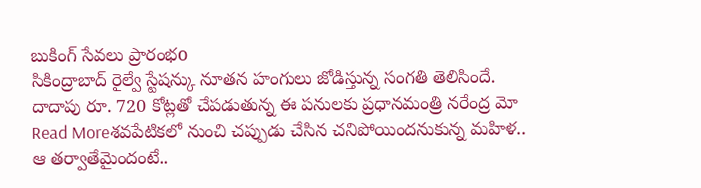బుకింగ్ సేవలు ప్రారంభo
సికింద్రాబాద్ రైల్వే స్టేషన్కు నూతన హంగులు జోడిస్తున్న సంగతి తెలిసిందే. దాదాపు రూ. 720 కోట్లతో చేపడుతున్న ఈ పనులకు ప్రధానమంత్రి నరేంద్ర మో
Read Moreశవపేటికలో నుంచి చప్పుడు చేసిన చనిపోయిందనుకున్న మహిళ.. ఆ తర్వాతేమైందంటే..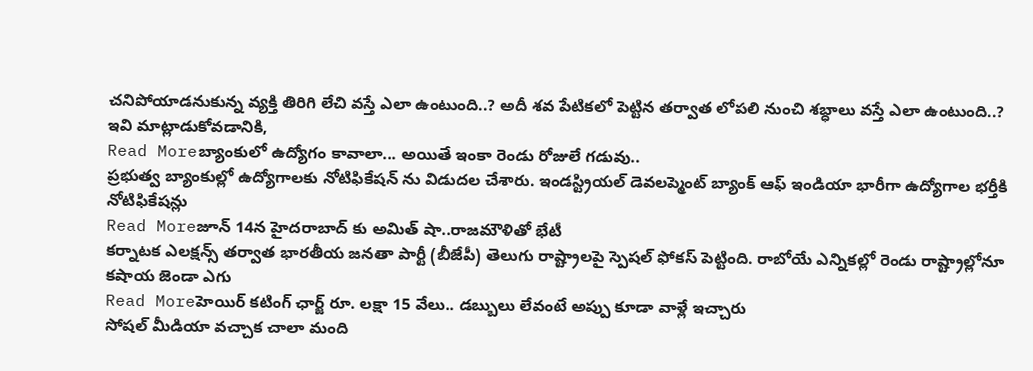చనిపోయాడనుకున్న వ్యక్తి తిరిగి లేచి వస్తే ఎలా ఉంటుంది..? అదీ శవ పేటికలో పెట్టిన తర్వాత లోపలి నుంచి శబ్ధాలు వస్తే ఎలా ఉంటుంది..? ఇవి మాట్లాడుకోవడానికి,
Read Moreబ్యాంకులో ఉద్యోగం కావాలా... అయితే ఇంకా రెండు రోజులే గడువు..
ప్రభుత్వ బ్యాంకుల్లో ఉద్యోగాలకు నోటిఫికేషన్ ను విడుదల చేశారు. ఇండస్ట్రియల్ డెవలప్మెంట్ బ్యాంక్ ఆఫ్ ఇండియా భారీగా ఉద్యోగాల భర్తీకి నోటిఫికేషన్లు
Read Moreజూన్ 14న హైదరాబాద్ కు అమిత్ షా..రాజమౌళితో భేటీ
కర్నాటక ఎలక్షన్స్ తర్వాత భారతీయ జనతా పార్టీ (బీజేపీ) తెలుగు రాష్ట్రాలపై స్పెషల్ ఫోకస్ పెట్టింది. రాబోయే ఎన్నికల్లో రెండు రాష్ట్రాల్లోనూ కషాయ జెండా ఎగు
Read Moreహెయిర్ కటింగ్ ఛార్జ్ రూ. లక్షా 15 వేలు.. డబ్బులు లేవంటే అప్పు కూడా వాళ్లే ఇచ్చారు
సోషల్ మీడియా వచ్చాక చాలా మంది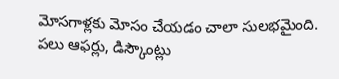మోసగాళ్లకు మోసం చేయడం చాలా సులభమైంది. పలు ఆఫర్లు, డిస్కౌంట్లు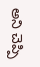అని చెప్పి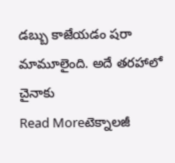డబ్బు కాజేయడం షరా మామూలైంది. అదే తరహాలో చైనాకు
Read Moreటెక్నాలజీ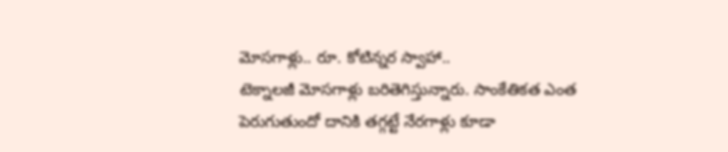మోసగాళ్లు.. రూ. కోటిన్నర స్వాహా..
టెక్నాలజీ మోసగాళ్లు బరితెగిస్తున్నారు. సాంకేతికత ఎంత పెరుగుతుందో దానికి తగ్గట్టే నేరగాళ్లు కూడా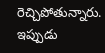రెచ్చిపోతున్నారు. ఇప్పుడు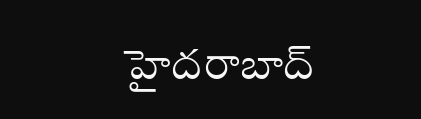హైదరాబాద్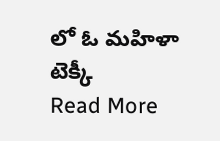లో ఓ మహిళా టెక్కీ
Read More